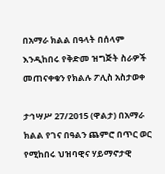በአማራ ክልል በዓላት በሰላም እንዲከበሩ የቅድመ ዝግጅት ስራዎች መጠናቀቁን የክልሉ ፖሊስ አስታወቀ

ታኅሣሥ 27/2015 (ዋልታ) በአማራ ክልል የገና በዓልን ጨምሮ በጥር ወር የሚከበሩ ህዝባዊና ሃይማኖታዊ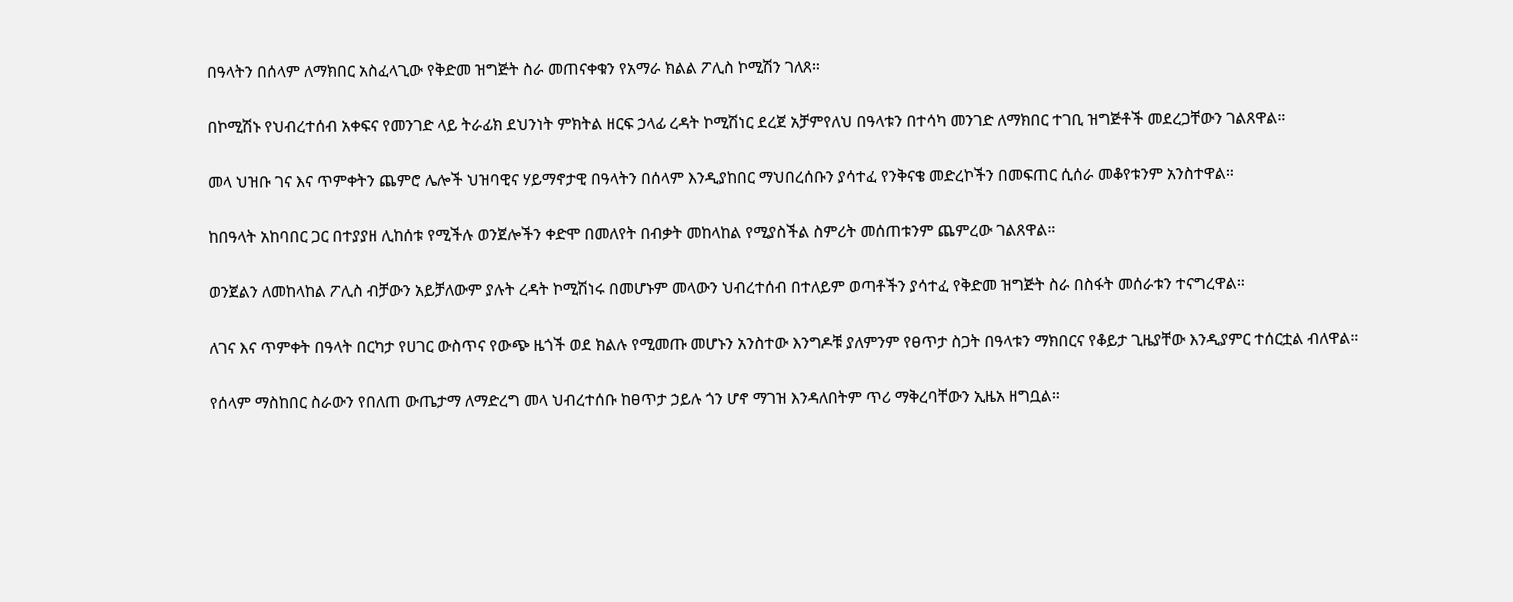በዓላትን በሰላም ለማክበር አስፈላጊው የቅድመ ዝግጅት ስራ መጠናቀቁን የአማራ ክልል ፖሊስ ኮሚሽን ገለጸ።

በኮሚሽኑ የህብረተሰብ አቀፍና የመንገድ ላይ ትራፊክ ደህንነት ምክትል ዘርፍ ኃላፊ ረዳት ኮሚሽነር ደረጀ አቻምየለህ በዓላቱን በተሳካ መንገድ ለማክበር ተገቢ ዝግጅቶች መደረጋቸውን ገልጸዋል።

መላ ህዝቡ ገና እና ጥምቀትን ጨምሮ ሌሎች ህዝባዊና ሃይማኖታዊ በዓላትን በሰላም እንዲያከበር ማህበረሰቡን ያሳተፈ የንቅናቄ መድረኮችን በመፍጠር ሲሰራ መቆየቱንም አንስተዋል።

ከበዓላት አከባበር ጋር በተያያዘ ሊከሰቱ የሚችሉ ወንጀሎችን ቀድሞ በመለየት በብቃት መከላከል የሚያስችል ስምሪት መሰጠቱንም ጨምረው ገልጸዋል።

ወንጀልን ለመከላከል ፖሊስ ብቻውን አይቻለውም ያሉት ረዳት ኮሚሽነሩ በመሆኑም መላውን ህብረተሰብ በተለይም ወጣቶችን ያሳተፈ የቅድመ ዝግጅት ስራ በስፋት መሰራቱን ተናግረዋል።

ለገና እና ጥምቀት በዓላት በርካታ የሀገር ውስጥና የውጭ ዜጎች ወደ ክልሉ የሚመጡ መሆኑን አንስተው እንግዶቹ ያለምንም የፀጥታ ስጋት በዓላቱን ማክበርና የቆይታ ጊዜያቸው እንዲያምር ተሰርቷል ብለዋል።

የሰላም ማስከበር ስራውን የበለጠ ውጤታማ ለማድረግ መላ ህብረተሰቡ ከፀጥታ ኃይሉ ጎን ሆኖ ማገዝ እንዳለበትም ጥሪ ማቅረባቸውን ኢዜአ ዘግቧል።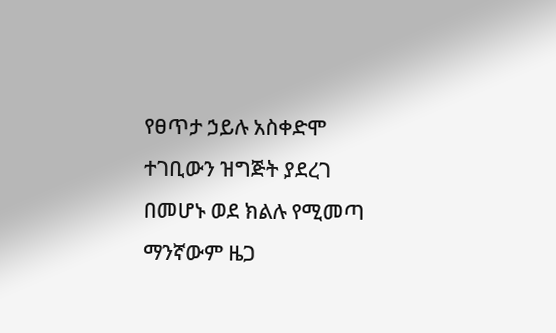የፀጥታ ኃይሉ አስቀድሞ ተገቢውን ዝግጅት ያደረገ በመሆኑ ወደ ክልሉ የሚመጣ ማንኛውም ዜጋ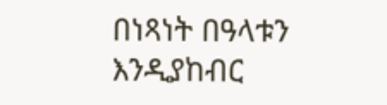በነጻነት በዓላቱን እንዲያከብር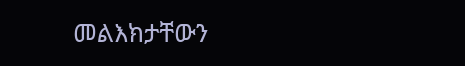መልእክታቸውን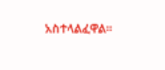አስተላልፈዋል።